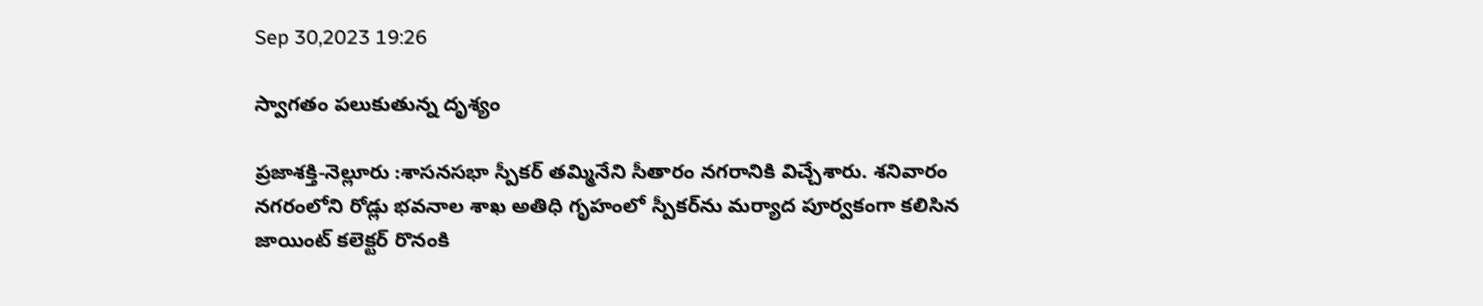Sep 30,2023 19:26

స్వాగతం పలుకుతున్న దృశ్యం

ప్రజాశక్తి-నెల్లూరు :శాసనసభా స్పీకర్‌ తమ్మినేని సీతారం నగరానికి విచ్చేశారు. శనివారం నగరంలోని రోడ్లు భవనాల శాఖ అతిధి గృహంలో స్పీకర్‌ను మర్యాద పూర్వకంగా కలిసిన జాయింట్‌ కలెక్టర్‌ రొనంకి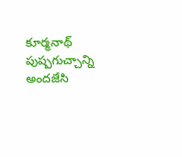కూర్మనాథ్‌ పుష్పగుచ్చాన్ని అందజేసి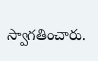స్వాగతించారు.